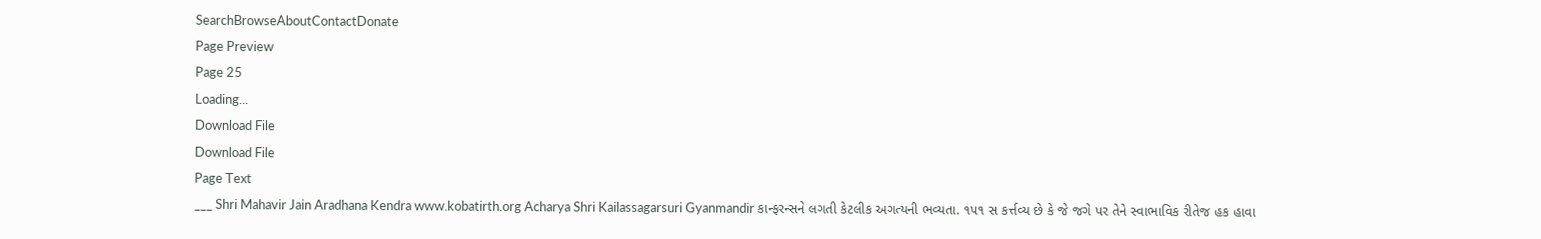SearchBrowseAboutContactDonate
Page Preview
Page 25
Loading...
Download File
Download File
Page Text
___ Shri Mahavir Jain Aradhana Kendra www.kobatirth.org Acharya Shri Kailassagarsuri Gyanmandir કાન્ફરન્સને લગતી કેટલીક અગત્યની ભવ્યતા. ૧૫૧ સ કર્ત્તવ્ય છે કે જે જગે પર તેને સ્વાભાવિક રીતેજ હક હાવા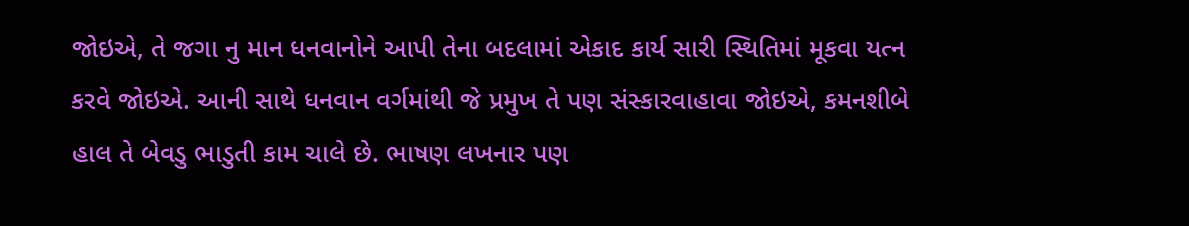જોઇએ, તે જગા નુ માન ધનવાનોને આપી તેના બદલામાં એકાદ કાર્ય સારી સ્થિતિમાં મૂકવા યત્ન કરવે જોઇએ. આની સાથે ધનવાન વર્ગમાંથી જે પ્રમુખ તે પણ સંસ્કારવાહાવા જોઇએ, કમનશીબે હાલ તે બેવડુ ભાડુતી કામ ચાલે છે. ભાષણ લખનાર પણ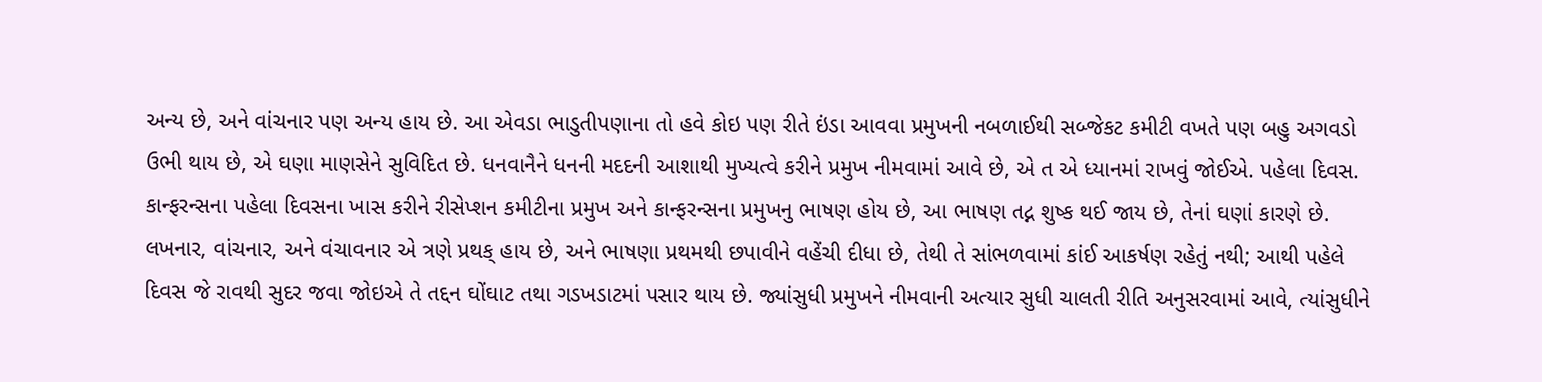અન્ય છે, અને વાંચનાર પણ અન્ય હાય છે. આ એવડા ભાડુતીપણાના તો હવે કોઇ પણ રીતે ઇંડા આવવા પ્રમુખની નબળાઈથી સબ્જેકટ કમીટી વખતે પણ બહુ અગવડો ઉભી થાય છે, એ ઘણા માણસેને સુવિદિત છે. ધનવાનૈને ધનની મદદની આશાથી મુખ્યત્વે કરીને પ્રમુખ નીમવામાં આવે છે, એ ત એ ધ્યાનમાં રાખવું જોઈએ. પહેલા દિવસ. કાન્ફરન્સના પહેલા દિવસના ખાસ કરીને રીસેપ્શન કમીટીના પ્રમુખ અને કાન્ફરન્સના પ્રમુખનુ ભાષણ હોય છે, આ ભાષણ તદ્ન શુષ્ક થઈ જાય છે, તેનાં ઘણાં કારણે છે. લખનાર, વાંચનાર, અને વંચાવનાર એ ત્રણે પ્રથક્ હાય છે, અને ભાષણા પ્રથમથી છપાવીને વહેંચી દીધા છે, તેથી તે સાંભળવામાં કાંઈ આકર્ષણ રહેતું નથી; આથી પહેલે દિવસ જે રાવથી સુદર જવા જોઇએ તે તદ્દન ઘોંઘાટ તથા ગડખડાટમાં પસાર થાય છે. જ્યાંસુધી પ્રમુખને નીમવાની અત્યાર સુધી ચાલતી રીતિ અનુસરવામાં આવે, ત્યાંસુધીને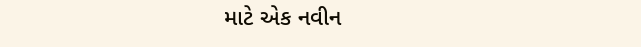માટે એક નવીન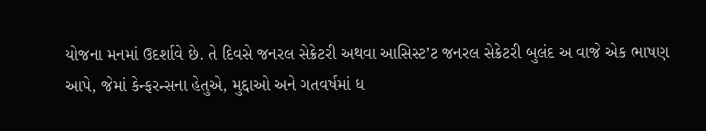યોજના મનમાં ઉદર્શાવે છે. તે દિવસે જનરલ સેક્રેટરી અથવા આસિસ્ટ’ટ જનરલ સેક્રેટરી બુલંદ અ વાજે એક ભાષણ આપે, જેમાં કેન્ફરન્સના હેતુએ, મુદ્દાઓ અને ગતવર્ષમાં ધ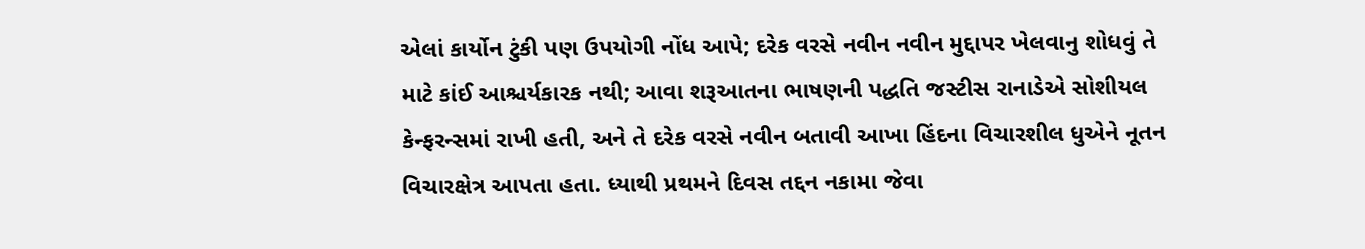એલાં કાર્યોન ટુંકી પણ ઉપયોગી નોંધ આપે; દરેક વરસે નવીન નવીન મુદ્દાપર ખેલવાનુ શોધવું તે માટે કાંઈ આશ્ચર્યકારક નથી; આવા શરૂઆતના ભાષણની પદ્ધતિ જસ્ટીસ રાનાડેએ સોશીયલ કેન્ફરન્સમાં રાખી હતી, અને તે દરેક વરસે નવીન બતાવી આખા હિંદના વિચારશીલ ધુએને નૂતન વિચારક્ષેત્ર આપતા હતા. ધ્યાથી પ્રથમને દિવસ તદ્દન નકામા જેવા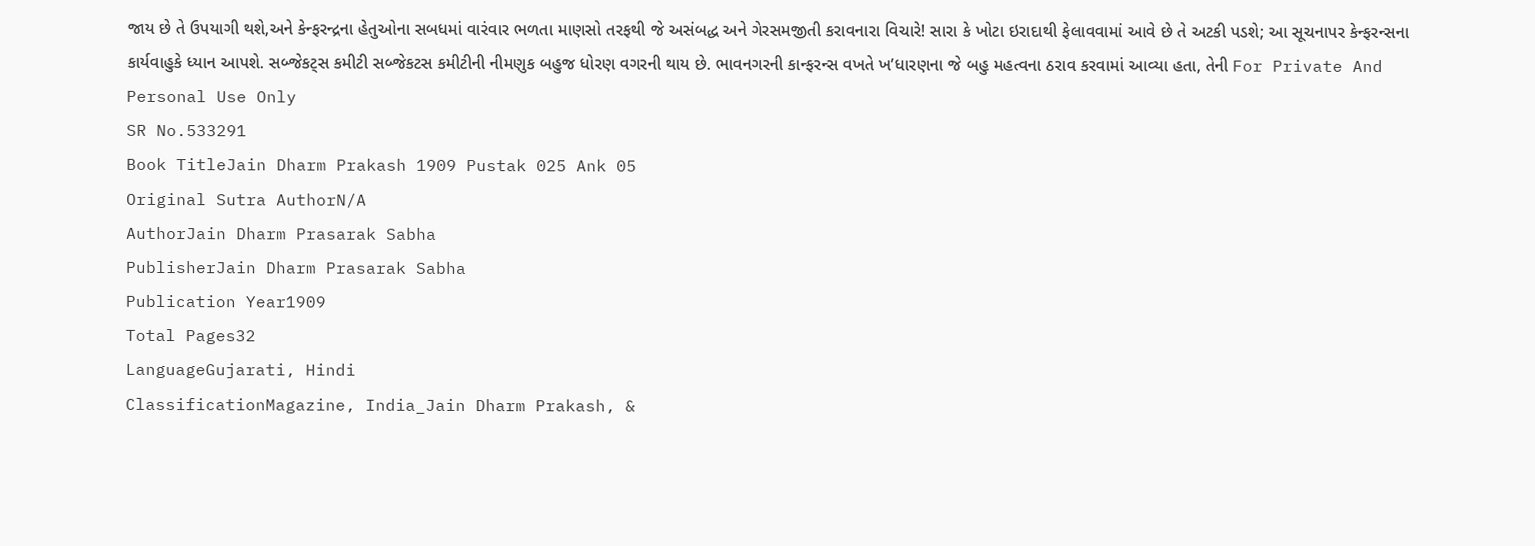જાય છે તે ઉપયાગી થશે,અને કેન્ફરન્દ્રના હેતુઓના સબધમાં વારંવાર ભળતા માણસો તરફથી જે અસંબદ્ધ અને ગેરસમજીતી કરાવનારા વિચારે! સારા કે ખોટા ઇરાદાથી ફેલાવવામાં આવે છે તે અટકી પડશે; આ સૂચનાપર કેન્ફરન્સના કાર્યવાહુકે ધ્યાન આપશે. સબ્જેકટ્સ કમીટી સબ્જેકટસ કમીટીની નીમણુક બહુજ ધોરણ વગરની થાય છે. ભાવનગરની કાન્ફરન્સ વખતે ખ’ધારણના જે બહુ મહત્વના ઠરાવ કરવામાં આવ્યા હતા, તેની For Private And Personal Use Only
SR No.533291
Book TitleJain Dharm Prakash 1909 Pustak 025 Ank 05
Original Sutra AuthorN/A
AuthorJain Dharm Prasarak Sabha
PublisherJain Dharm Prasarak Sabha
Publication Year1909
Total Pages32
LanguageGujarati, Hindi
ClassificationMagazine, India_Jain Dharm Prakash, &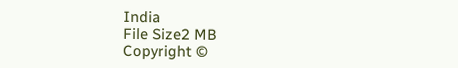India
File Size2 MB
Copyright ©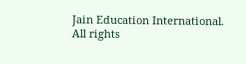Jain Education International. All rights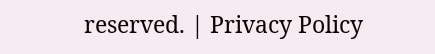reserved. | Privacy Policy